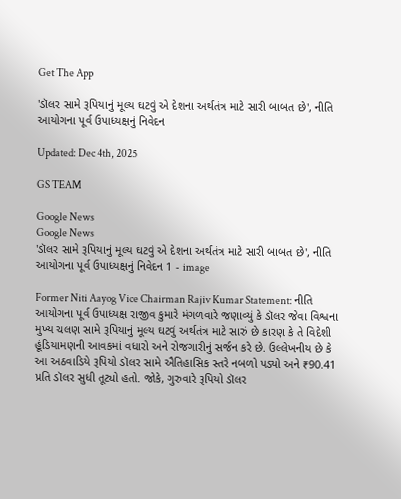Get The App

'ડૉલર સામે રૂપિયાનું મૂલ્ય ઘટવું એ દેશના અર્થતંત્ર માટે સારી બાબત છે', નીતિ આયોગના પૂર્વ ઉપાધ્યક્ષનું નિવેદન

Updated: Dec 4th, 2025

GS TEAM

Google News
Google News
'ડૉલર સામે રૂપિયાનું મૂલ્ય ઘટવું એ દેશના અર્થતંત્ર માટે સારી બાબત છે', નીતિ આયોગના પૂર્વ ઉપાધ્યક્ષનું નિવેદન 1 - image

Former Niti Aayog Vice Chairman Rajiv Kumar Statement: નીતિ આયોગના પૂર્વ ઉપાધ્યક્ષ રાજીવ કુમારે મંગળવારે જણાવ્યું કે ડૉલર જેવા વિશ્વના મુખ્ય ચલણ સામે રૂપિયાનું મૂલ્ય ઘટવું અર્થતંત્ર માટે સારું છે કારણ કે તે વિદેશી હૂંડિયામણની આવકમાં વધારો અને રોજગારીનું સર્જન કરે છે. ઉલ્લેખનીય છે કે આ અઠવાડિયે રૂપિયો ડૉલર સામે ઐતિહાસિક સ્તરે નબળો પડ્યો અને ₹90.41 પ્રતિ ડૉલર સુધી તૂટ્યો હતો. જોકે, ગુરુવારે રૂપિયો ડૉલર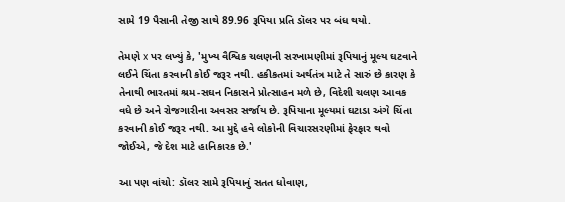સામે 19 પૈસાની તેજી સાથે 89.96 રૂપિયા પ્રતિ ડૉલર પર બંધ થયો.

તેમણે x પર લખ્યું કે, 'મુખ્ય વૈશ્વિક ચલણની સરખામણીમાં રૂપિયાનું મૂલ્ય ઘટવાને લઈને ચિંતા કરવાની કોઈ જરૂર નથી. હકીકતમાં અર્થતંત્ર માટે તે સારું છે કારણ કે તેનાથી ભારતમાં શ્રમ-સઘન નિકાસને પ્રોત્સાહન મળે છે, વિદેશી ચલણ આવક વધે છે અને રોજગારીના અવસર સર્જાય છે. રૂપિયાના મૂલ્યમાં ઘટાડા અંગે ચિંતા કરવાની કોઈ જરૂર નથી. આ મુદ્દે હવે લોકોની વિચારસરણીમાં ફેરફાર થવો જોઈએ, જે દેશ માટે હાનિકારક છે.'

આ પણ વાંચો: ડૉલર સામે રૂપિયાનું સતત ધોવાણ,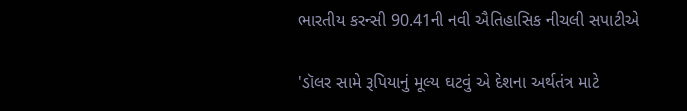ભારતીય કરન્સી 90.41ની નવી ઐતિહાસિક નીચલી સપાટીએ

'ડૉલર સામે રૂપિયાનું મૂલ્ય ઘટવું એ દેશના અર્થતંત્ર માટે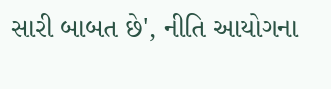સારી બાબત છે', નીતિ આયોગના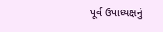પૂર્વ ઉપાધ્યક્ષનું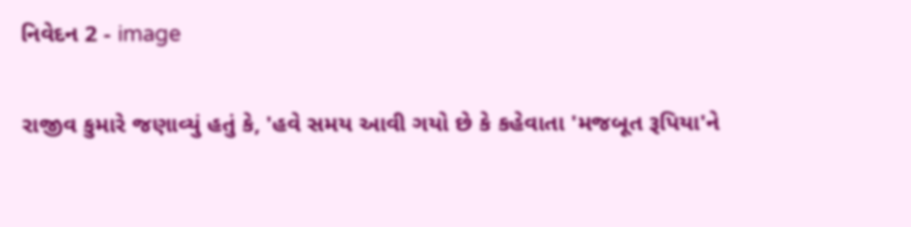નિવેદન 2 - image

રાજીવ કુમારે જણાવ્યું હતું કે, 'હવે સમય આવી ગયો છે કે કહેવાતા 'મજબૂત રૂપિયા'ને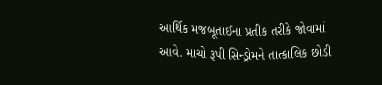આર્થિક મજબૂતાઈના પ્રતીક તરીકે જોવામાં આવે. માચો રૂપી સિન્ડ્રોમને તાત્કાલિક છોડી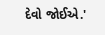દેવો જોઈએ.'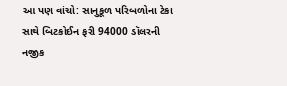આ પણ વાંચો: સાનુકૂળ પરિબળોના ટેકા સાથે બિટકોઈન ફરી 94000 ડૉલરની નજીક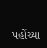પહોંચ્યા